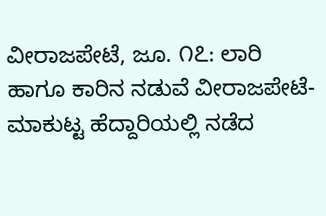ವೀರಾಜಪೇಟೆ, ಜೂ. ೧೭: ಲಾರಿ ಹಾಗೂ ಕಾರಿನ ನಡುವೆ ವೀರಾಜಪೇಟೆ-ಮಾಕುಟ್ಟ ಹೆದ್ದಾರಿಯಲ್ಲಿ ನಡೆದ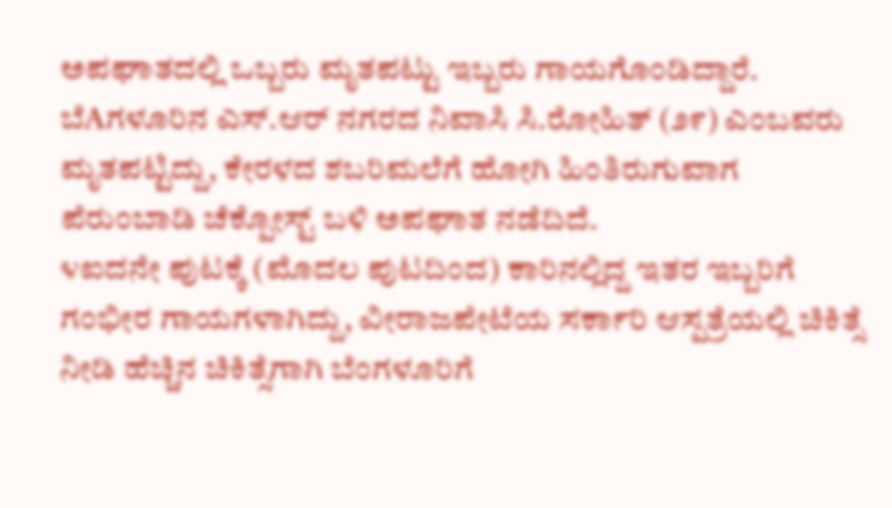ಅಪಘಾತದಲ್ಲಿ ಒಬ್ಬರು ಮೃತಪಟ್ಟು ಇಬ್ಬರು ಗಾಯಗೊಂಡಿದ್ದಾರೆ.
ಬೆAಗಳೂರಿನ ಎಸ್.ಆರ್ ನಗರದ ನಿವಾಸಿ ಸಿ.ರೋಹಿತ್ (೨೯) ಎಂಬವರು ಮೃತಪಟ್ಟಿದ್ದು, ಕೇರಳದ ಶಬರಿಮಲೆಗೆ ಹೋಗಿ ಹಿಂತಿರುಗುವಾಗ ಪೆರುಂಬಾಡಿ ಚೆಕ್ಪೋಸ್ಟ್ ಬಳಿ ಅಪಘಾತ ನಡೆದಿದೆ.
೪ಐದನೇ ಪುಟಕ್ಕೆ (ಮೊದಲ ಪುಟದಿಂದ) ಕಾರಿನಲ್ಲಿದ್ದ ಇತರ ಇಬ್ಬರಿಗೆ ಗಂಭೀರ ಗಾಯಗಳಾಗಿದ್ದು, ವೀರಾಜಪೇಟೆಯ ಸರ್ಕಾರಿ ಆಸ್ಪತ್ರೆಯಲ್ಲಿ ಚಿಕಿತ್ಸೆ ನೀಡಿ ಹೆಚ್ಚಿನ ಚಿಕಿತ್ಸೆಗಾಗಿ ಬೆಂಗಳೂರಿಗೆ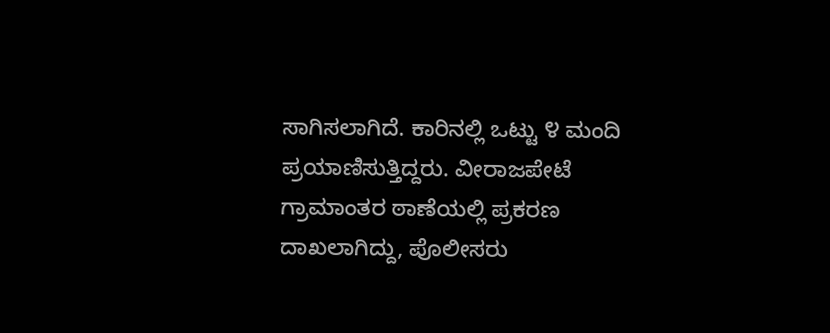ಸಾಗಿಸಲಾಗಿದೆ. ಕಾರಿನಲ್ಲಿ ಒಟ್ಟು ೪ ಮಂದಿ ಪ್ರಯಾಣಿಸುತ್ತಿದ್ದರು. ವೀರಾಜಪೇಟೆ ಗ್ರಾಮಾಂತರ ಠಾಣೆಯಲ್ಲಿ ಪ್ರಕರಣ ದಾಖಲಾಗಿದ್ದು, ಪೊಲೀಸರು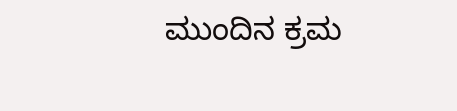ಮುಂದಿನ ಕ್ರಮ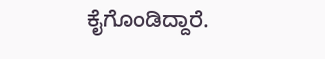ಕೈಗೊಂಡಿದ್ದಾರೆ.